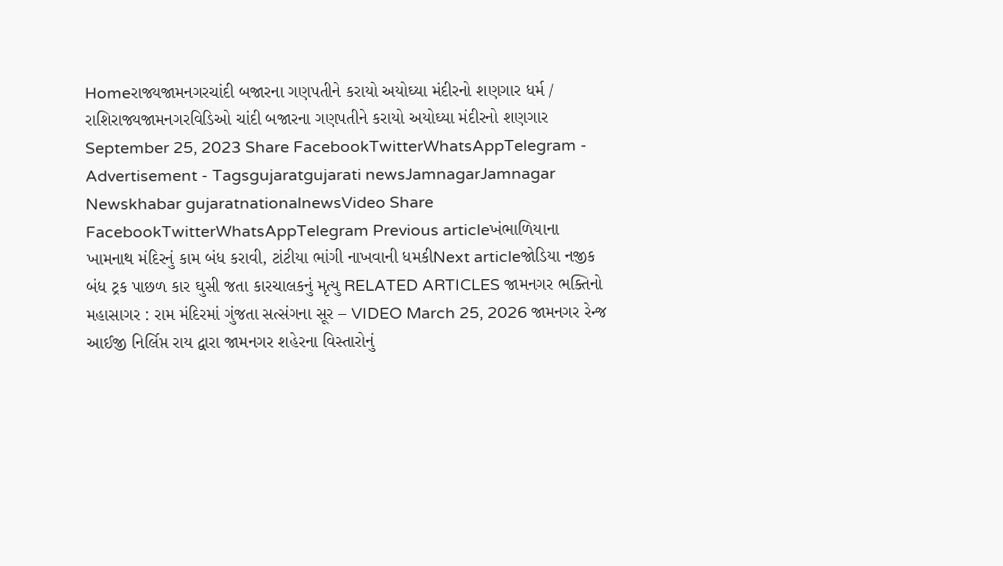Homeરાજ્યજામનગરચાંદી બજારના ગણપતીને કરાયો અયોઘ્યા મંદીરનો શણગાર ધર્મ / રાશિરાજ્યજામનગરવિડિઓ ચાંદી બજારના ગણપતીને કરાયો અયોઘ્યા મંદીરનો શણગાર September 25, 2023 Share FacebookTwitterWhatsAppTelegram - Advertisement - Tagsgujaratgujarati newsJamnagarJamnagar Newskhabar gujaratnationalnewsVideo Share FacebookTwitterWhatsAppTelegram Previous articleખંભાળિયાના ખામનાથ મંદિરનું કામ બંધ કરાવી, ટાંટીયા ભાંગી નાખવાની ધમકીNext articleજોડિયા નજીક બંધ ટ્રક પાછળ કાર ઘુસી જતા કારચાલકનું મૃત્યુ RELATED ARTICLES જામનગર ભક્તિનો મહાસાગર : રામ મંદિરમાં ગુંજતા સત્સંગના સૂર – VIDEO March 25, 2026 જામનગર રેન્જ આઈજી નિર્લિપ્ત રાય દ્વારા જામનગર શહેરના વિસ્તારોનું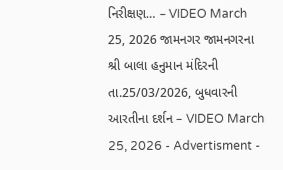નિરીક્ષણ… – VIDEO March 25, 2026 જામનગર જામનગરના શ્રી બાલા હનુમાન મંદિરની તા.25/03/2026, બુધવારની આરતીના દર્શન – VIDEO March 25, 2026 - Advertisment -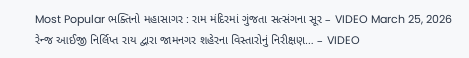Most Popular ભક્તિનો મહાસાગર : રામ મંદિરમાં ગુંજતા સત્સંગના સૂર – VIDEO March 25, 2026 રેન્જ આઈજી નિર્લિપ્ત રાય દ્વારા જામનગર શહેરના વિસ્તારોનું નિરીક્ષણ… – VIDEO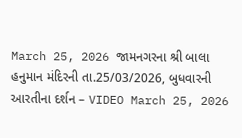March 25, 2026 જામનગરના શ્રી બાલા હનુમાન મંદિરની તા.25/03/2026, બુધવારની આરતીના દર્શન – VIDEO March 25, 2026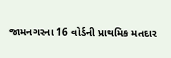જામનગરના 16 વોર્ડની પ્રાથમિક મતદાર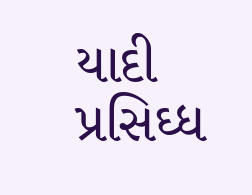યાદી પ્રસિઘ્ધ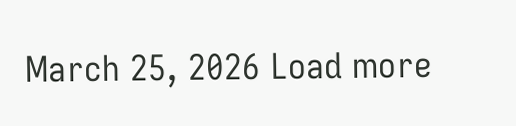March 25, 2026 Load more